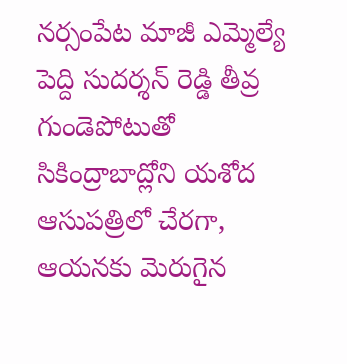నర్సంపేట మాజీ ఎమ్మెల్యే పెద్ది సుదర్శన్ రెడ్డి తీవ్ర గుండెపోటుతో సికింద్రాబాద్లోని యశోద ఆసుపత్రిలో చేరగా, ఆయనకు మెరుగైన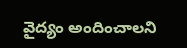వైద్యం అందించాలని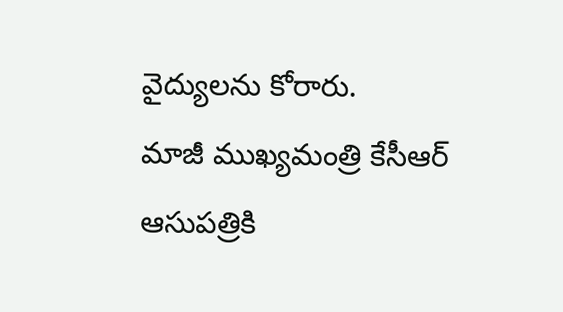వైద్యులను కోరారు.
మాజీ ముఖ్యమంత్రి కేసీఆర్ ఆసుపత్రికి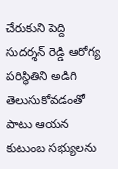చేరుకుని పెద్ది సుదర్శన్ రెడ్డి ఆరోగ్య పరిస్థితిని అడిగి తెలుసుకోవడంతో పాటు ఆయన కుటుంబ సభ్యులను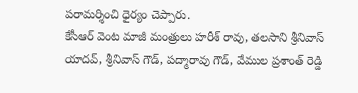పరామర్శించి ధైర్యం చెప్పారు.
కేసీఆర్ వెంట మాజీ మంత్రులు హరీశ్ రావు, తలసాని శ్రీనివాస్ యాదవ్, శ్రీనివాస్ గౌడ్, పద్మారావు గౌడ్, వేముల ప్రశాంత్ రెడ్డి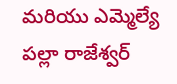మరియు ఎమ్మెల్యే పల్లా రాజేశ్వర్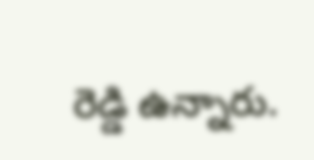రెడ్డి ఉన్నారు.